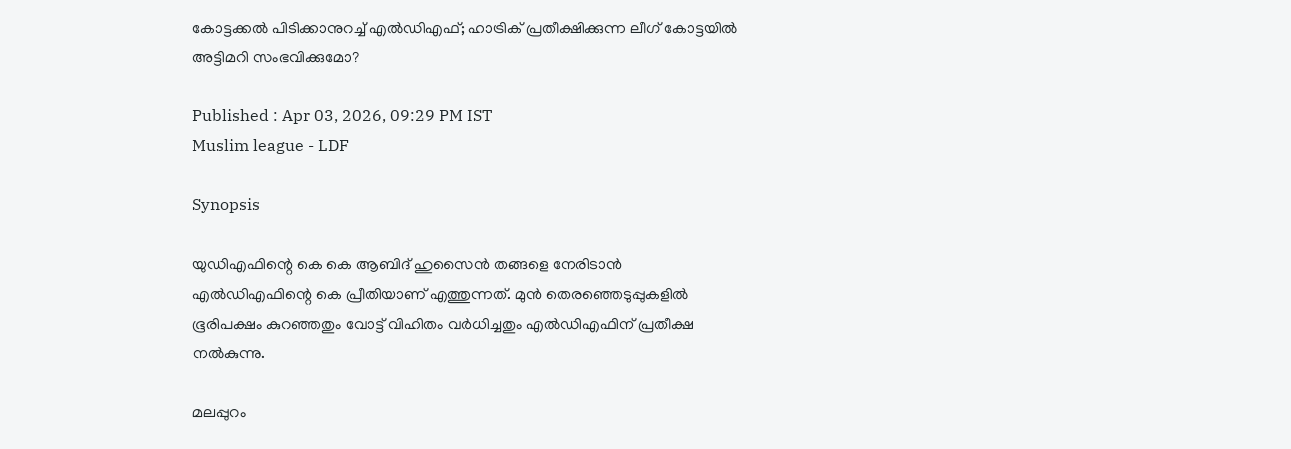കോട്ടക്കൽ പിടിക്കാനുറച്ച് എൽഡിഎഫ്; ഹാട്രിക് പ്രതീക്ഷിക്കുന്ന ലീഗ് കോട്ടയിൽ അട്ടിമറി സംഭവിക്കുമോ?

Published : Apr 03, 2026, 09:29 PM IST
Muslim league - LDF

Synopsis

യുഡിഎഫിന്റെ കെ കെ ആബിദ് ഹുസൈൻ തങ്ങളെ നേരിടാൻ എൽഡിഎഫിന്റെ കെ പ്രീതിയാണ് എത്തുന്നത്. മുൻ തെരഞ്ഞെടുപ്പുകളിൽ ഭൂരിപക്ഷം കുറഞ്ഞതും വോട്ട് വിഹിതം വർധിച്ചതും എൽഡിഎഫിന് പ്രതീക്ഷ നൽകുന്നു.

മലപ്പുറം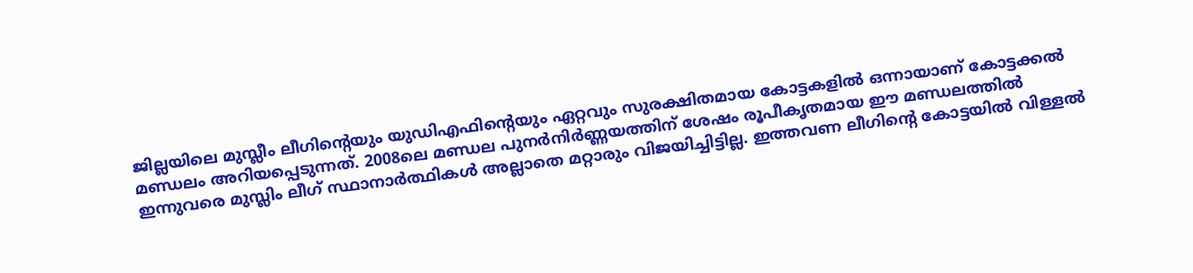ജില്ലയിലെ മുസ്ലീം ലീഗിന്റെയും യുഡിഎഫിന്റെയും ഏറ്റവും സുരക്ഷിതമായ കോട്ടകളിൽ ഒന്നായാണ് കോട്ടക്കൽ മണ്ഡലം അറിയപ്പെടുന്നത്. 2008ലെ മണ്ഡല പുനർനിർണ്ണയത്തിന് ശേഷം രൂപീകൃതമായ ഈ മണ്ഡലത്തിൽ ഇന്നുവരെ മുസ്ലിം ലീഗ് സ്ഥാനാർത്ഥികൾ അല്ലാതെ മറ്റാരും വിജയിച്ചിട്ടില്ല. ഇത്തവണ ലീഗിന്റെ കോട്ടയിൽ വിള്ളൽ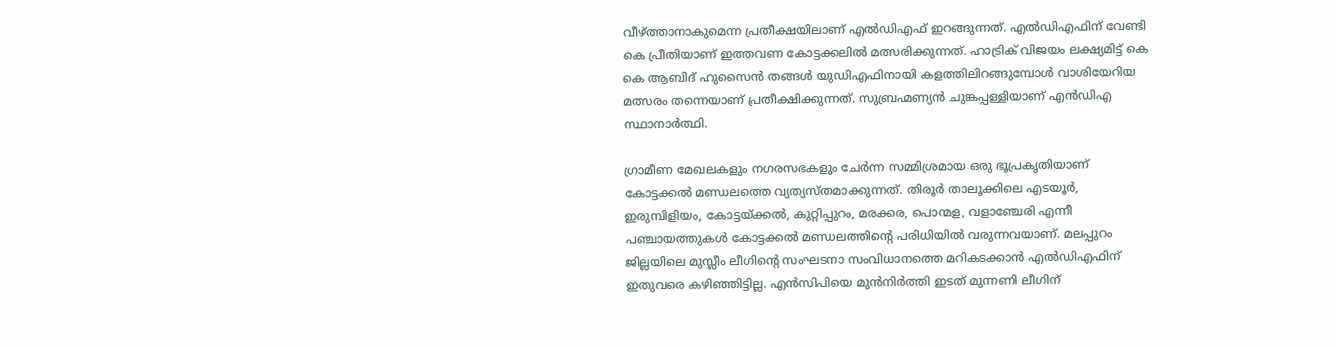വീഴ്ത്താനാകുമെന്ന പ്രതീക്ഷയിലാണ് എൽഡിഎഫ് ഇറങ്ങുന്നത്. എൽഡിഎഫിന് വേണ്ടി കെ പ്രീതിയാണ് ഇത്തവണ കോട്ടക്കലിൽ മത്സരിക്കുന്നത്. ഹാട്രിക് വിജയം ലക്ഷ്യമിട്ട് കെ കെ ആബിദ് ഹുസൈൻ തങ്ങൾ യുഡിഎഫിനായി കളത്തിലിറങ്ങുമ്പോൾ വാശിയേറിയ മത്സരം തന്നെയാണ് പ്രതീക്ഷിക്കുന്നത്. സുബ്രഹ്മണ്യൻ ചുങ്കപ്പള്ളിയാണ് എൻഡിഎ സ്ഥാനാര്‍ത്ഥി.

ഗ്രാമീണ മേഖലകളും നഗരസഭകളും ചേർന്ന സമ്മിശ്രമായ ഒരു ഭൂപ്രകൃതിയാണ് കോട്ടക്കൽ മണ്ഡലത്തെ വ്യത്യസ്തമാക്കുന്നത്. തിരൂർ താലൂക്കിലെ എടയൂർ, ഇരുമ്പിളിയം, കോട്ടയ്ക്കൽ, കുറ്റിപ്പുറം, മരക്കര, പൊന്മള, വളാഞ്ചേരി എന്നീ പഞ്ചായത്തുകൾ കോട്ടക്കൽ മണ്ഡലത്തിന്റെ പരിധിയിൽ വരുന്നവയാണ്. മലപ്പുറം ജില്ലയിലെ മുസ്ലീം ലീഗിന്റെ സംഘടനാ സംവിധാനത്തെ മറികടക്കാൻ എൽഡിഎഫിന് ഇതുവരെ കഴിഞ്ഞിട്ടില്ല. എൻസിപിയെ മുൻനിർത്തി ഇടത് മുന്നണി ലീഗിന്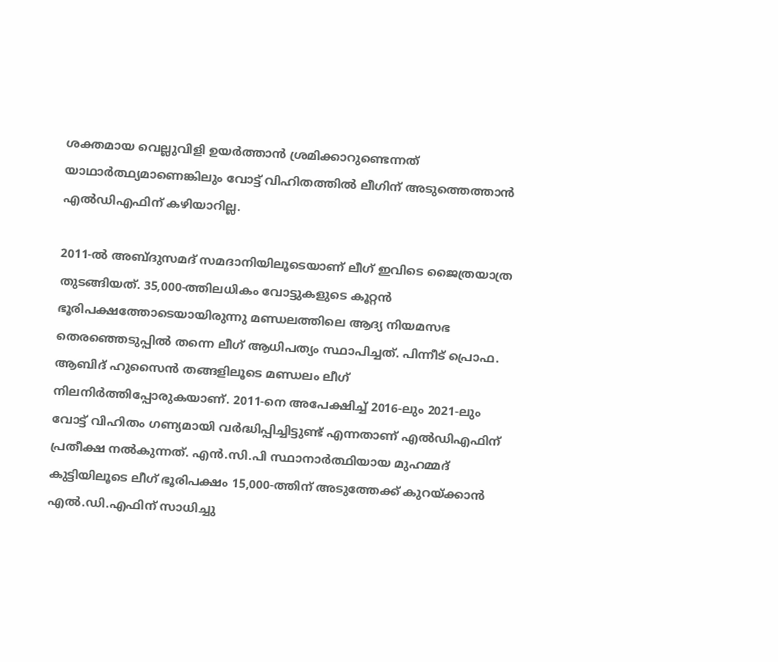ശക്തമായ വെല്ലുവിളി ഉയർത്താൻ ശ്രമിക്കാറുണ്ടെന്നത് യാഥാർത്ഥ്യമാണെങ്കിലും വോട്ട് വിഹിതത്തിൽ ലീഗിന് അടുത്തെത്താൻ എൽഡിഎഫിന് കഴിയാറില്ല.

2011-ൽ അബ്ദുസമദ് സമദാനിയിലൂടെയാണ് ലീഗ് ഇവിടെ ജൈത്രയാത്ര തുടങ്ങിയത്. 35,000-ത്തിലധികം വോട്ടുകളുടെ കൂറ്റൻ ഭൂരിപക്ഷത്തോടെയായിരുന്നു മണ്ഡലത്തിലെ ആദ്യ നിയമസഭ തെരഞ്ഞെടുപ്പിൽ തന്നെ ലീഗ് ആധിപത്യം സ്ഥാപിച്ചത്. പിന്നീട് പ്രൊഫ. ആബിദ് ഹുസൈൻ തങ്ങളിലൂടെ മണ്ഡലം ലീഗ് നിലനിർത്തിപ്പോരുകയാണ്. 2011-നെ അപേക്ഷിച്ച് 2016-ലും 2021-ലും വോട്ട് വിഹിതം ഗണ്യമായി വർദ്ധിപ്പിച്ചിട്ടുണ്ട് എന്നതാണ് എൽഡിഎഫിന് പ്രതീക്ഷ നൽകുന്നത്. എൻ.സി.പി സ്ഥാനാർത്ഥിയായ മുഹമ്മദ് കുട്ടിയിലൂടെ ലീഗ് ഭൂരിപക്ഷം 15,000-ത്തിന് അടുത്തേക്ക് കുറയ്ക്കാൻ എൽ.ഡി.എഫിന് സാധിച്ചു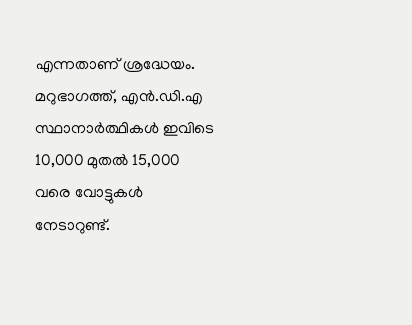എന്നതാണ് ശ്രദ്ധേയം. മറുഭാഗത്ത്, എൻ.ഡി.എ സ്ഥാനാർത്ഥികൾ ഇവിടെ 10,000 മുതൽ 15,000 വരെ വോട്ടുകൾ നേടാറുണ്ട്.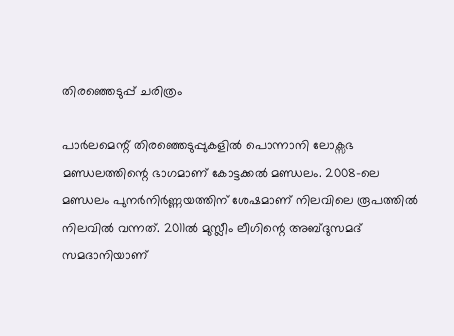തിരഞ്ഞെടുപ്പ് ചരിത്രം

പാർലമെന്റ് തിരഞ്ഞെടുപ്പുകളിൽ പൊന്നാനി ലോക്സഭ മണ്ഡലത്തിന്റെ ഭാഗമാണ് കോട്ടക്കൽ മണ്ഡലം. 2008-ലെ മണ്ഡലം പുനർനിർണ്ണയത്തിന് ശേഷമാണ് നിലവിലെ രൂപത്തിൽ നിലവിൽ വന്നത്. 2011ൽ മുസ്ലീം ലീഗിന്റെ അബ്ദുസമദ് സമദാനിയാണ്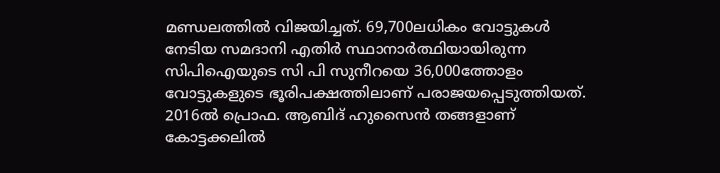മണ്ഡലത്തിൽ വിജയിച്ചത്. 69,700ലധികം വോട്ടുകൾ നേടിയ സമദാനി എതിർ സ്ഥാനാർത്ഥിയായിരുന്ന സിപിഐയുടെ സി പി സുനീറയെ 36,000ത്തോളം വോട്ടുകളുടെ ഭൂരിപക്ഷത്തിലാണ് പരാജയപ്പെടുത്തിയത്. 2016ൽ പ്രൊഫ. ആബിദ് ഹുസൈൻ തങ്ങളാണ് കോട്ടക്കലിൽ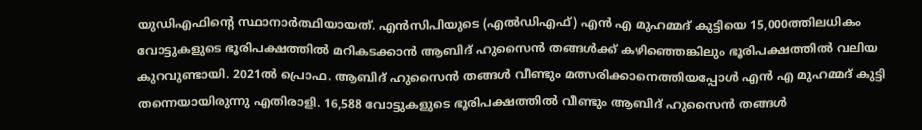യുഡിഎഫിന്റെ സ്ഥാനാർത്ഥിയായത്. എൻസിപിയുടെ (എൽഡിഎഫ്) എൻ എ മുഹമ്മദ് കുട്ടിയെ 15,000ത്തിലധികം വോട്ടുകളുടെ ഭൂരിപക്ഷത്തിൽ മറികടക്കാൻ ആബിദ് ഹുസൈൻ തങ്ങൾക്ക് കഴിഞ്ഞെങ്കിലും ഭൂരിപക്ഷത്തിൽ വലിയ കുറവുണ്ടായി. 2021ൽ പ്രൊഫ. ആബിദ് ഹുസൈൻ തങ്ങൾ വീണ്ടും മത്സരിക്കാനെത്തിയപ്പോൾ എൻ എ മുഹമ്മദ് കുട്ടി തന്നെയായിരുന്നു എതിരാളി. 16,588 വോട്ടുകളുടെ ഭൂരിപക്ഷത്തിൽ വീണ്ടും ആബിദ് ഹുസൈൻ തങ്ങൾ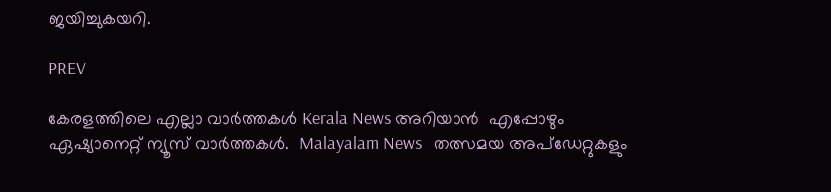ജയിച്ചുകയറി.

PREV

കേരളത്തിലെ എല്ലാ വാർത്തകൾ Kerala News അറിയാൻ  എപ്പോഴും ഏഷ്യാനെറ്റ് ന്യൂസ് വാർത്തകൾ.  Malayalam News   തത്സമയ അപ്‌ഡേറ്റുകളും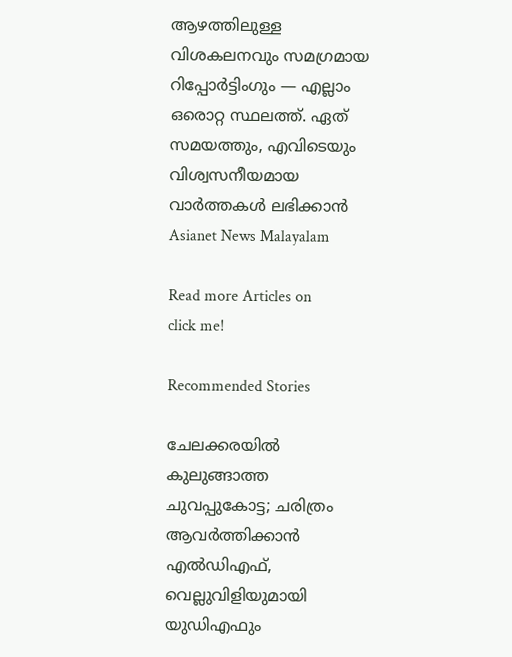ആഴത്തിലുള്ള വിശകലനവും സമഗ്രമായ റിപ്പോർട്ടിംഗും — എല്ലാം ഒരൊറ്റ സ്ഥലത്ത്. ഏത് സമയത്തും, എവിടെയും വിശ്വസനീയമായ വാർത്തകൾ ലഭിക്കാൻ Asianet News Malayalam

Read more Articles on
click me!

Recommended Stories

ചേലക്കരയിൽ കുലുങ്ങാത്ത ചുവപ്പുകോട്ട; ചരിത്രം ആവർത്തിക്കാൻ എൽഡിഎഫ്, വെല്ലുവിളിയുമായി യുഡിഎഫും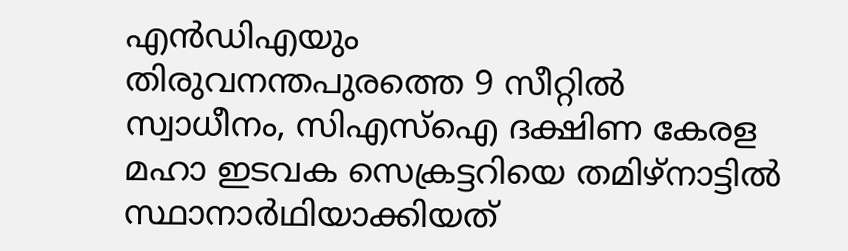എൻഡിഎയും
തിരുവനന്തപുരത്തെ 9 സീറ്റിൽ സ്വാധീനം, സിഎസ്ഐ ദക്ഷിണ കേരള മഹാ ഇടവക സെക്രട്ടറിയെ തമിഴ്നാട്ടിൽ സ്ഥാനാർഥിയാക്കിയത്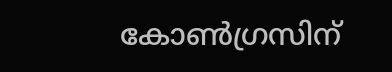കോൺഗ്രസിന്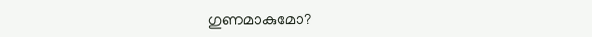ഗുണമാകുമോ?